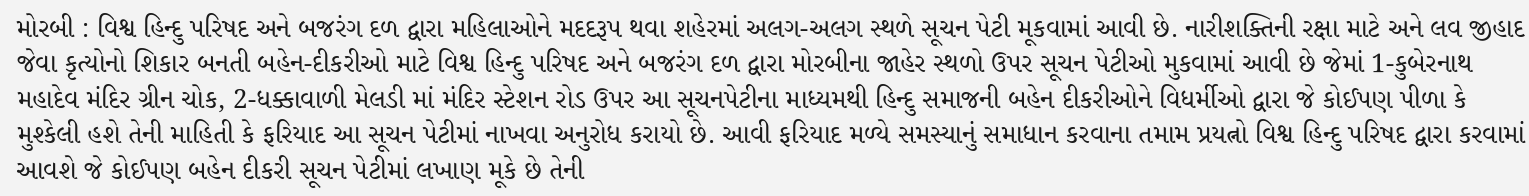મોરબી : વિશ્વ હિન્દુ પરિષદ અને બજરંગ દળ દ્વારા મહિલાઓને મદદરૂપ થવા શહેરમાં અલગ-અલગ સ્થળે સૂચન પેટી મૂકવામાં આવી છે. નારીશક્તિની રક્ષા માટે અને લવ જીહાદ જેવા કૃત્યોનો શિકાર બનતી બહેન-દીકરીઓ માટે વિશ્વ હિન્દુ પરિષદ અને બજરંગ દળ દ્વારા મોરબીના જાહેર સ્થળો ઉપર સૂચન પેટીઓ મુકવામાં આવી છે જેમાં 1-કુબેરનાથ મહાદેવ મંદિર ગ્રીન ચોક, 2-ધક્કાવાળી મેલડી માં મંદિર સ્ટેશન રોડ ઉપર આ સૂચનપેટીના માધ્યમથી હિન્દુ સમાજની બહેન દીકરીઓને વિધર્મીઓ દ્વારા જે કોઈપણ પીળા કે મુશ્કેલી હશે તેની માહિતી કે ફરિયાદ આ સૂચન પેટીમાં નાખવા અનુરોધ કરાયો છે. આવી ફરિયાદ મળ્યે સમસ્યાનું સમાધાન કરવાના તમામ પ્રયત્નો વિશ્વ હિન્દુ પરિષદ દ્વારા કરવામાં આવશે જે કોઈપણ બહેન દીકરી સૂચન પેટીમાં લખાણ મૂકે છે તેની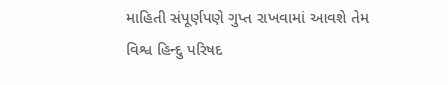માહિતી સંપૂર્ણપણે ગુપ્ત રાખવામાં આવશે તેમ વિશ્વ હિન્દુ પરિષદ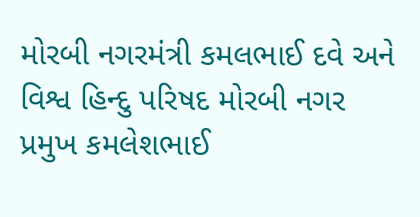મોરબી નગરમંત્રી કમલભાઈ દવે અને વિશ્વ હિન્દુ પરિષદ મોરબી નગર પ્રમુખ કમલેશભાઈ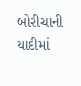બોરીચાની યાદીમાં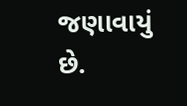જણાવાયું છે.